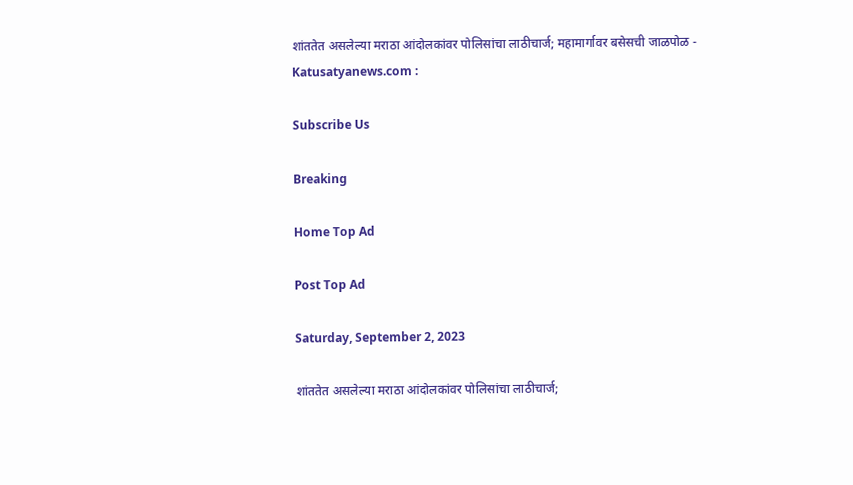शांततेत असलेल्या मराठा आंदोलकांवर पोलिसांचा लाठीचार्ज; महामार्गावर बसेसची जाळपोळ - Katusatyanews.com :

Subscribe Us

Breaking

Home Top Ad

Post Top Ad

Saturday, September 2, 2023

शांततेत असलेल्या मराठा आंदोलकांवर पोलिसांचा लाठीचार्ज;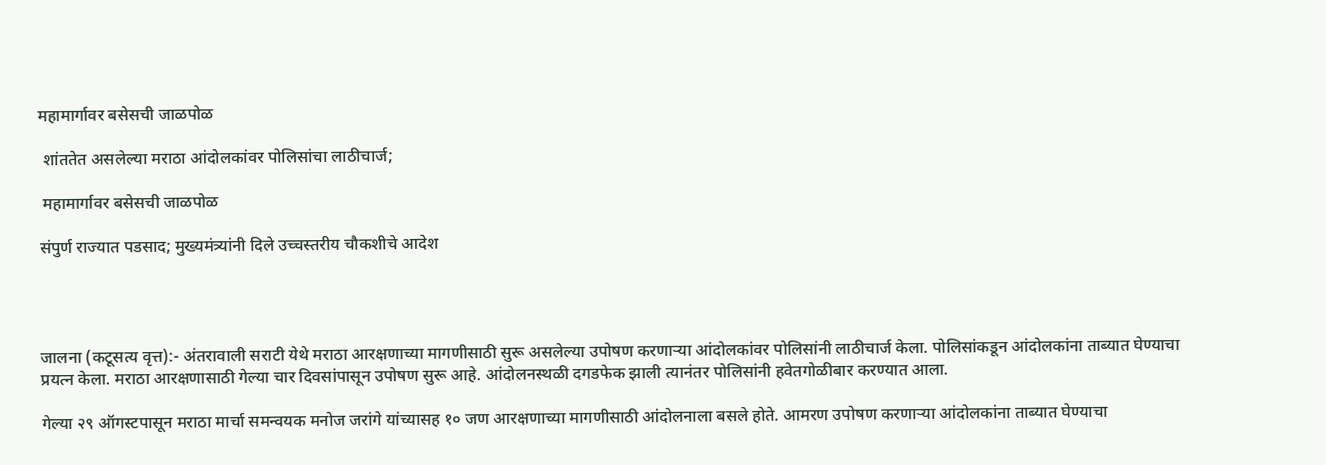महामार्गावर बसेसची जाळपोळ

 शांततेत असलेल्या मराठा आंदोलकांवर पोलिसांचा लाठीचार्ज;

 महामार्गावर बसेसची जाळपोळ

संपुर्ण राज्यात पडसाद; मुख्यमंत्र्यांनी दिले उच्चस्तरीय चौकशीचे आदेश




जालना (कटूसत्य वृत्त):- अंतरावाली सराटी येथे मराठा आरक्षणाच्या मागणीसाठी सुरू असलेल्या उपोषण करणाऱ्या आंदोलकांवर पोलिसांनी लाठीचार्ज केला. पोलिसांकडून आंदोलकांना ताब्यात घेण्याचा प्रयत्न केला. मराठा आरक्षणासाठी गेल्या चार दिवसांपासून उपोषण सुरू आहे. आंदोलनस्थळी दगडफेक झाली त्यानंतर पोलिसांनी हवेतगोळीबार करण्यात आला.

गेल्या २९ ऑगस्टपासून मराठा मार्चा समन्वयक मनोज जरांगे यांच्यासह १० जण आरक्षणाच्या मागणीसाठी आंदोलनाला बसले होते. आमरण उपोषण करणाऱ्या आंदोलकांना ताब्यात घेण्याचा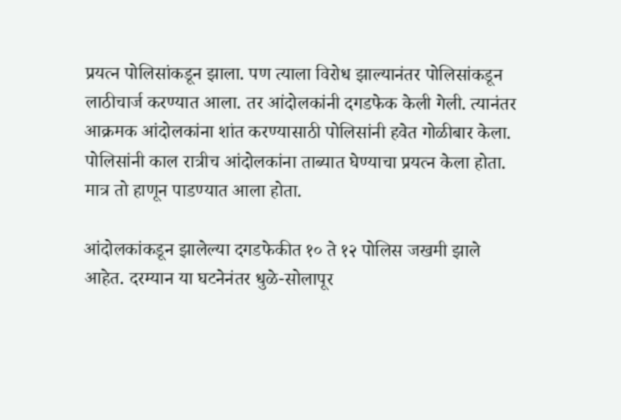प्रयत्न पोलिसांकडून झाला. पण त्याला विरोध झाल्यानंतर पोलिसांकडून लाठीचार्ज करण्यात आला. तर आंदोलकांनी दगडफेक केली गेली. त्यानंतर आक्रमक आंदोलकांना शांत करण्यासाठी पोलिसांनी हवेत गोळीबार केला. पोलिसांनी काल रात्रीच आंदोलकांना ताब्यात घेण्याचा प्रयत्न केला होता. मात्र तो हाणून पाडण्यात आला होता.

आंदोलकांकडून झालेल्या दगडफेकीत १० ते १२ पोलिस जखमी झाले आहेत. दरम्यान या घटनेनंतर धुळे-सोलापूर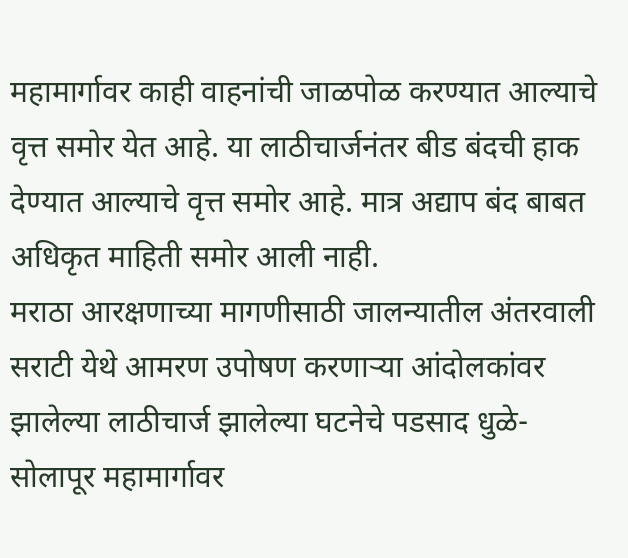महामार्गावर काही वाहनांची जाळपोळ करण्यात आल्याचे वृत्त समोर येत आहे. या लाठीचार्जनंतर बीड बंदची हाक देण्यात आल्याचे वृत्त समोर आहे. मात्र अद्याप बंद बाबत अधिकृत माहिती समोर आली नाही.
मराठा आरक्षणाच्या मागणीसाठी जालन्यातील अंतरवाली सराटी येथे आमरण उपोषण करणाऱ्या आंदोलकांवर झालेल्या लाठीचार्ज झालेल्या घटनेचे पडसाद धुळे-सोलापूर महामार्गावर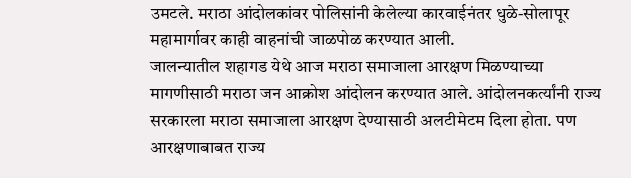उमटले. मराठा आंदोलकांवर पोलिसांनी केलेल्या कारवाईनंतर धुळे-सोलापूर महामार्गावर काही वाहनांची जाळपोळ करण्यात आली.
जालन्यातील शहागड येथे आज मराठा समाजाला आरक्षण मिळण्याच्या मागणीसाठी मराठा जन आक्रोश आंदोलन करण्यात आले. आंदोलनकर्त्यांनी राज्य सरकारला मराठा समाजाला आरक्षण देण्यासाठी अलटीमेटम दिला होता. पण आरक्षणाबाबत राज्य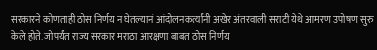सरकारने कोणताही ठोस निर्णय न घेतल्यानं आंदोलनकर्त्यांनी अखेर अंतरवाली सराटी येथे आमरण उपोषण सुरु केले होते. जोपर्यंत राज्य सरकार मराठा आरक्षणा बाबत ठोस निर्णय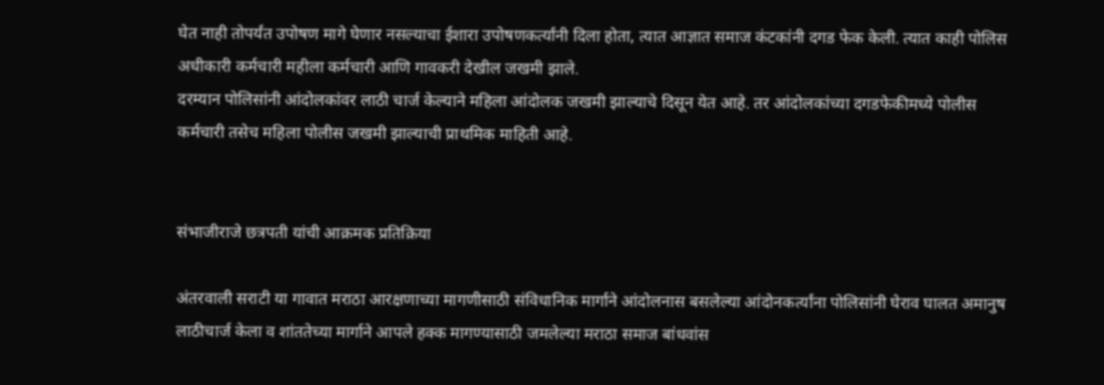घेत नाही तोपर्यंत उपोषण मागे घेणार नसल्याचा ईशारा उपोषणकर्त्यांनी दिला होता, त्यात आज्ञात समाज कंटकांनी दगड फेक केली. त्यात काही पोलिस अधीकारी कर्मचारी महीला कर्मचारी आणि गावकरी देखील जखमी झाले.
दरम्यान पोलिसांनी आंदोलकांवर लाठी चार्ज केल्याने महिला आंदोलक जखमी झाल्याचे दिसून येत आहे. तर आंदोलकांच्या दगडफेकीमध्ये पोलीस कर्मचारी तसेच महिला पोलीस जखमी झाल्याची प्राथमिक माहिती आहे.


संभाजीराजे छत्रपती यांची आक्रमक प्रतिक्रिया

अंतरवाली सराटी या गावात मराठा आरक्षणाच्या मागणीसाठी संविधानिक मार्गाने आंदोलनास बसलेल्या आंदोनकर्त्यांना पोलिसांनी घेराव घालत अमानुष लाठीचार्ज केला व शांततेच्या मार्गाने आपले हक्क मागण्यासाठी जमलेल्या मराठा समाज बांधवांस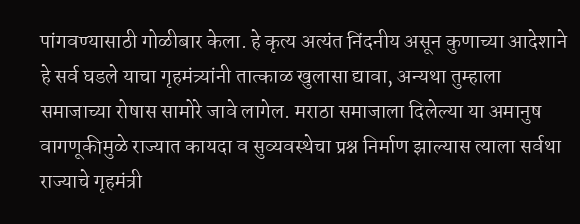पांगवण्यासाठी गोळीबार केला. हे कृत्य अत्यंत निंदनीय असून कुणाच्या आदेशाने हे सर्व घडले याचा गृहमंत्र्यांनी तात्काळ खुलासा द्यावा, अन्यथा तुम्हाला समाजाच्या रोषास सामोरे जावे लागेल. मराठा समाजाला दिलेल्या या अमानुष वागणूकीमुळे राज्यात कायदा व सुव्यवस्थेचा प्रश्न निर्माण झाल्यास त्याला सर्वथा राज्याचे गृहमंत्री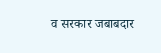व सरकार जबाबदार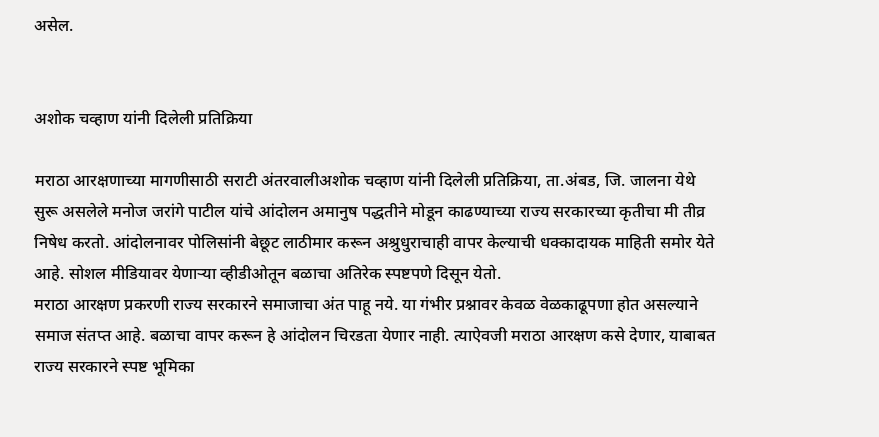असेल.


अशोक चव्हाण यांनी दिलेली प्रतिक्रिया

मराठा आरक्षणाच्या मागणीसाठी सराटी अंतरवालीअशोक चव्हाण यांनी दिलेली प्रतिक्रिया, ता.अंबड, जि. जालना येथे सुरू असलेले मनोज जरांगे पाटील यांचे आंदोलन अमानुष पद्धतीने मोडून काढण्याच्या राज्य सरकारच्या कृतीचा मी तीव्र निषेध करतो. आंदोलनावर पोलिसांनी बेछूट लाठीमार करून अश्रुधुराचाही वापर केल्याची धक्कादायक माहिती समोर येते आहे. सोशल मीडियावर येणाऱ्या व्हीडीओतून बळाचा अतिरेक स्पष्टपणे दिसून येतो.
मराठा आरक्षण प्रकरणी राज्य सरकारने समाजाचा अंत पाहू नये. या गंभीर प्रश्नावर केवळ वेळकाढूपणा होत असल्याने समाज संतप्त आहे. बळाचा वापर करून हे आंदोलन चिरडता येणार नाही. त्याऐवजी मराठा आरक्षण कसे देणार, याबाबत राज्य सरकारने स्पष्ट भूमिका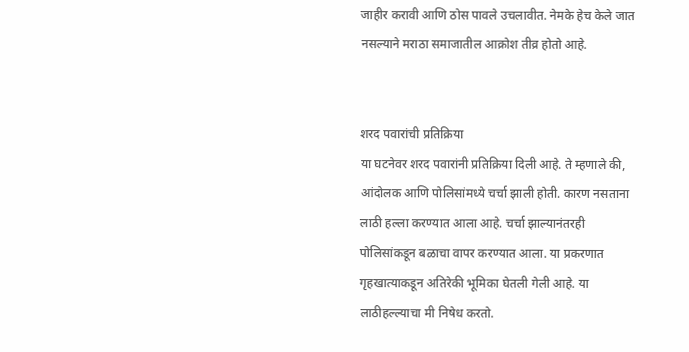जाहीर करावी आणि ठोस पावले उचलावीत. नेमके हेच केले जात नसल्याने मराठा समाजातील आक्रोश तीव्र होतो आहे.


शरद पवारांची प्रतिक्रिया
या घटनेवर शरद पवारांनी प्रतिक्रिया दिली आहे. ते म्हणाले की, आंदोलक आणि पोलिसांमध्ये चर्चा झाली होती. कारण नसताना लाठी हल्ला करण्यात आला आहे. चर्चा झाल्यानंतरही पोलिसांकडून बळाचा वापर करण्यात आला. या प्रकरणात गृहखात्याकडून अतिरेकी भूमिका घेतली गेली आहे. या लाठीहल्ल्याचा मी निषेध करतो.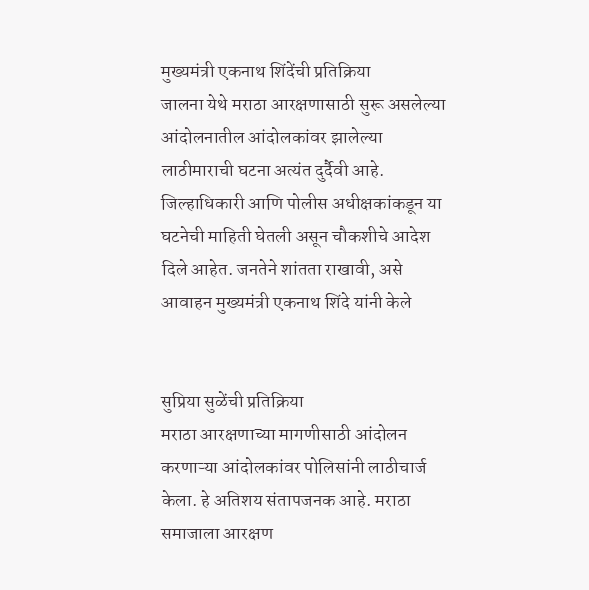मुख्यमंत्री एकनाथ शिंदेंची प्रतिक्रिया
जालना येथे मराठा आरक्षणासाठी सुरू असलेल्या आंदोलनातील आंदोलकांवर झालेल्या लाठीमाराची घटना अत्यंत दुर्दैवी आहे. जिल्हाधिकारी आणि पोलीस अधीक्षकांकडून या घटनेची माहिती घेतली असून चौकशीचे आदेश दिले आहेत. जनतेने शांतता राखावी, असे आवाहन मुख्यमंत्री एकनाथ शिंदे यांनी केले


सुप्रिया सुळेंची प्रतिक्रिया
मराठा आरक्षणाच्या मागणीसाठी आंदोलन करणाऱ्या आंदोलकांवर पोलिसांनी लाठीचार्ज केला. हे अतिशय संतापजनक आहे. मराठा समाजाला आरक्षण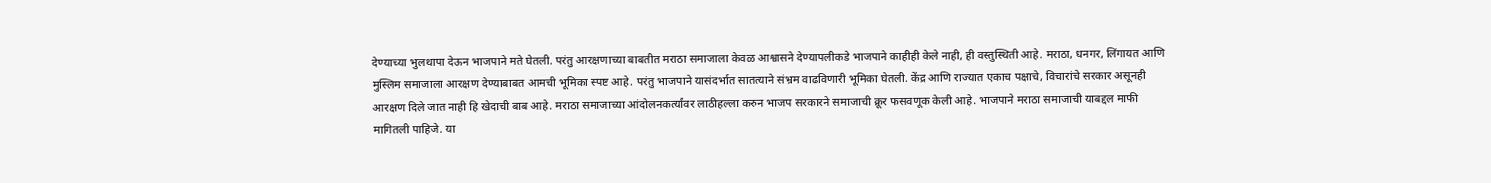देण्याच्या भुलथापा देऊन भाजपाने मते घेतली. परंतु आरक्षणाच्या बाबतीत मराठा समाजाला केवळ आश्वासने देण्यापलीकडे भाजपाने काहीही केले नाही, ही वस्तुस्थिती आहे. मराठा, धनगर, लिंगायत आणि मुस्लिम समाजाला आरक्षण देण्याबाबत आमची भूमिका स्पष्ट आहे. परंतु भाजपाने यासंदर्भात सातत्याने संभ्रम वाढविणारी भूमिका घेतली. केंद्र आणि राज्यात एकाच पक्षाचे, विचारांचे सरकार असूनही आरक्षण दिले जात नाही हि खेदाची बाब आहे. मराठा समाजाच्या आंदोलनकर्त्यांवर लाठीहल्ला करुन भाजप सरकारने समाजाची क्रूर फसवणूक केली आहे. भाजपाने मराठा समाजाची याबद्दल माफी मागितली पाहिजे. या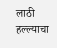लाठी हल्ल्याचा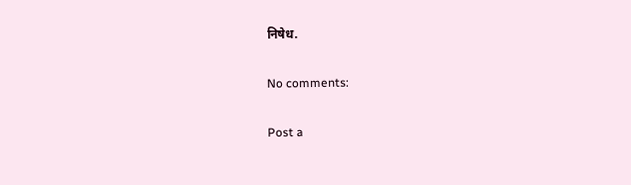निषेध.

No comments:

Post a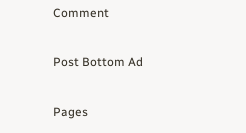Comment

Post Bottom Ad

Pages